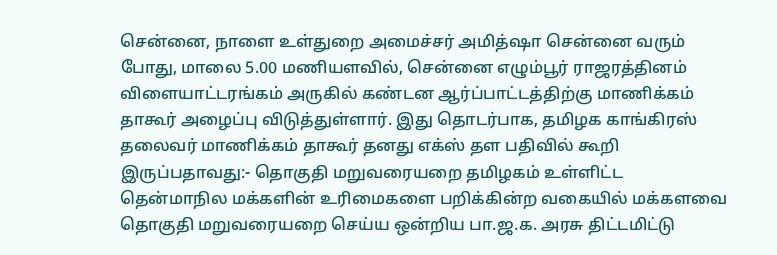சென்னை, நாளை உள்துறை அமைச்சர் அமித்ஷா சென்னை வரும் போது, மாலை 5.00 மணியளவில், சென்னை எழும்பூர் ராஜரத்தினம் விளையாட்டரங்கம் அருகில் கண்டன ஆர்ப்பாட்டத்திற்கு மாணிக்கம் தாகூர் அழைப்பு விடுத்துள்ளார். இது தொடர்பாக, தமிழக காங்கிரஸ் தலைவர் மாணிக்கம் தாகூர் தனது எக்ஸ் தள பதிவில் கூறி இருப்பதாவது:- தொகுதி மறுவரையறை தமிழகம் உள்ளிட்ட தென்மாநில மக்களின் உரிமைகளை பறிக்கின்ற வகையில் மக்களவை தொகுதி மறுவரையறை செய்ய ஒன்றிய பா.ஜ.க. அரசு திட்டமிட்டு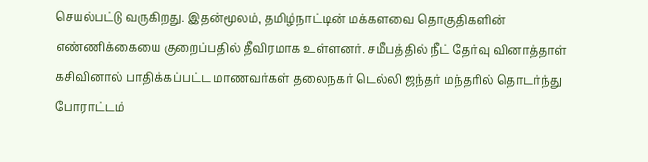செயல்பட்டு வருகிறது. இதன்மூலம், தமிழ்நாட்டின் மக்களவை தொகுதிகளின் எண்ணிக்கையை குறைப்பதில் தீவிரமாக உள்ளனர். சமீபத்தில் நீட் தேர்வு வினாத்தாள் கசிவினால் பாதிக்கப்பட்ட மாணவர்கள் தலைநகர் டெல்லி ஜந்தர் மந்தரில் தொடர்ந்து போராட்டம்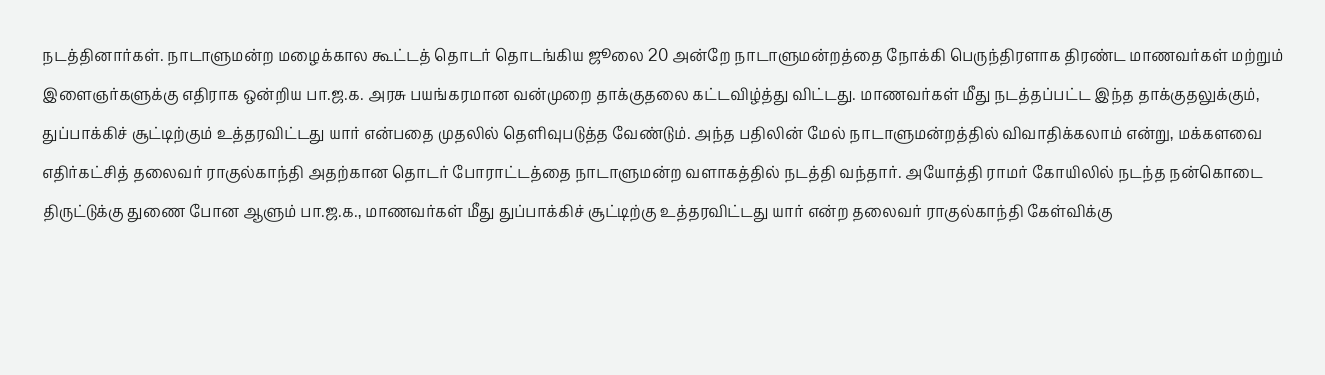நடத்தினார்கள். நாடாளுமன்ற மழைக்கால கூட்டத் தொடர் தொடங்கிய ஜூலை 20 அன்றே நாடாளுமன்றத்தை நோக்கி பெருந்திரளாக திரண்ட மாணவர்கள் மற்றும் இளைஞர்களுக்கு எதிராக ஒன்றிய பா.ஜ.க. அரசு பயங்கரமான வன்முறை தாக்குதலை கட்டவிழ்த்து விட்டது. மாணவர்கள் மீது நடத்தப்பட்ட இந்த தாக்குதலுக்கும், துப்பாக்கிச் சூட்டிற்கும் உத்தரவிட்டது யார் என்பதை முதலில் தெளிவுபடுத்த வேண்டும். அந்த பதிலின் மேல் நாடாளுமன்றத்தில் விவாதிக்கலாம் என்று, மக்களவை எதிர்கட்சித் தலைவர் ராகுல்காந்தி அதற்கான தொடர் போராட்டத்தை நாடாளுமன்ற வளாகத்தில் நடத்தி வந்தார். அயோத்தி ராமர் கோயிலில் நடந்த நன்கொடை திருட்டுக்கு துணை போன ஆளும் பா.ஜ.க., மாணவர்கள் மீது துப்பாக்கிச் சூட்டிற்கு உத்தரவிட்டது யார் என்ற தலைவர் ராகுல்காந்தி கேள்விக்கு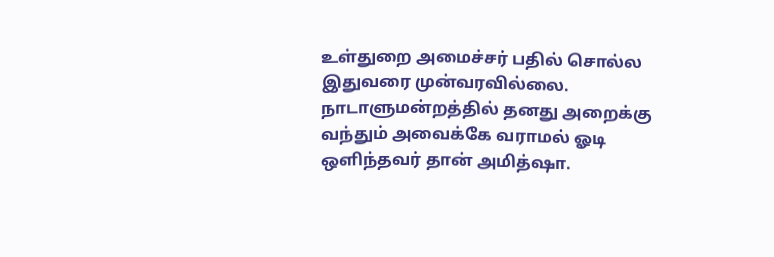உள்துறை அமைச்சர் பதில் சொல்ல இதுவரை முன்வரவில்லை. நாடாளுமன்றத்தில் தனது அறைக்கு வந்தும் அவைக்கே வராமல் ஓடி ஒளிந்தவர் தான் அமித்ஷா.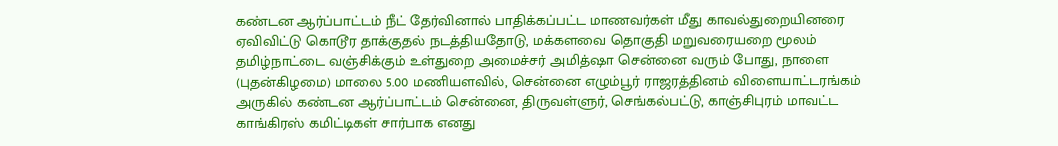கண்டன ஆர்ப்பாட்டம் நீட் தேர்வினால் பாதிக்கப்பட்ட மாணவர்கள் மீது காவல்துறையினரை ஏவிவிட்டு கொடூர தாக்குதல் நடத்தியதோடு, மக்களவை தொகுதி மறுவரையறை மூலம் தமிழ்நாட்டை வஞ்சிக்கும் உள்துறை அமைச்சர் அமித்ஷா சென்னை வரும் போது, நாளை (புதன்கிழமை) மாலை 5.00 மணியளவில், சென்னை எழும்பூர் ராஜரத்தினம் விளையாட்டரங்கம் அருகில் கண்டன ஆர்ப்பாட்டம் சென்னை, திருவள்ளுர், செங்கல்பட்டு, காஞ்சிபுரம் மாவட்ட காங்கிரஸ் கமிட்டிகள் சார்பாக எனது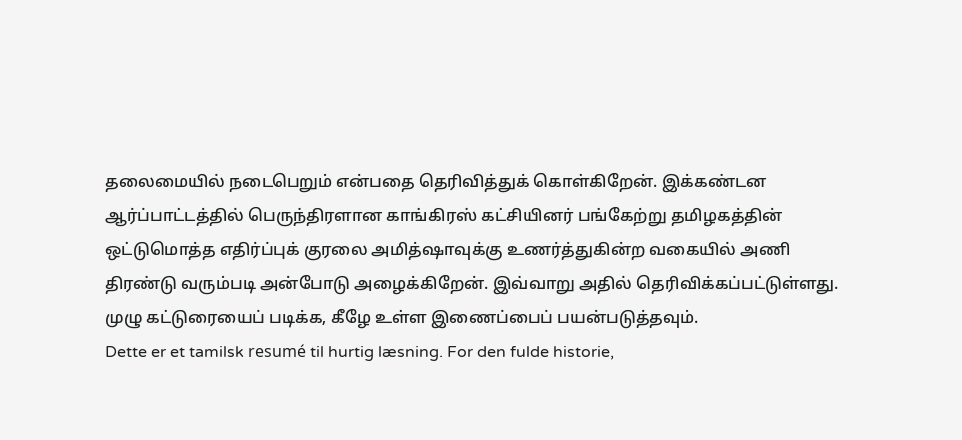தலைமையில் நடைபெறும் என்பதை தெரிவித்துக் கொள்கிறேன். இக்கண்டன ஆர்ப்பாட்டத்தில் பெருந்திரளான காங்கிரஸ் கட்சியினர் பங்கேற்று தமிழகத்தின் ஒட்டுமொத்த எதிர்ப்புக் குரலை அமித்ஷாவுக்கு உணர்த்துகின்ற வகையில் அணி திரண்டு வரும்படி அன்போடு அழைக்கிறேன். இவ்வாறு அதில் தெரிவிக்கப்பட்டுள்ளது. முழு கட்டுரையைப் படிக்க, கீழே உள்ள இணைப்பைப் பயன்படுத்தவும்.
Dette er et tamilsk resumé til hurtig læsning. For den fulde historie,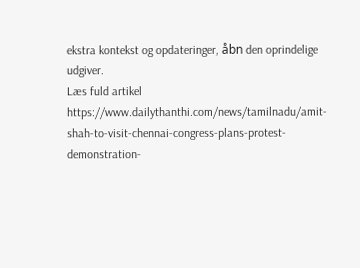ekstra kontekst og opdateringer, åbn den oprindelige udgiver.
Læs fuld artikel
https://www.dailythanthi.com/news/tamilnadu/amit-shah-to-visit-chennai-congress-plans-protest-demonstration-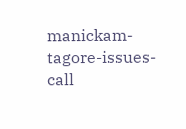manickam-tagore-issues-call